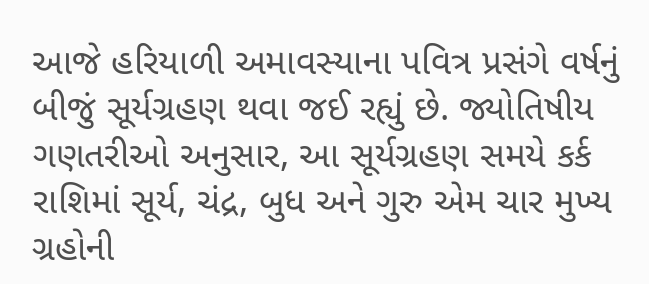આજે હરિયાળી અમાવસ્યાના પવિત્ર પ્રસંગે વર્ષનું બીજું સૂર્યગ્રહણ થવા જઈ રહ્યું છે. જ્યોતિષીય ગણતરીઓ અનુસાર, આ સૂર્યગ્રહણ સમયે કર્ક રાશિમાં સૂર્ય, ચંદ્ર, બુધ અને ગુરુ એમ ચાર મુખ્ય ગ્રહોની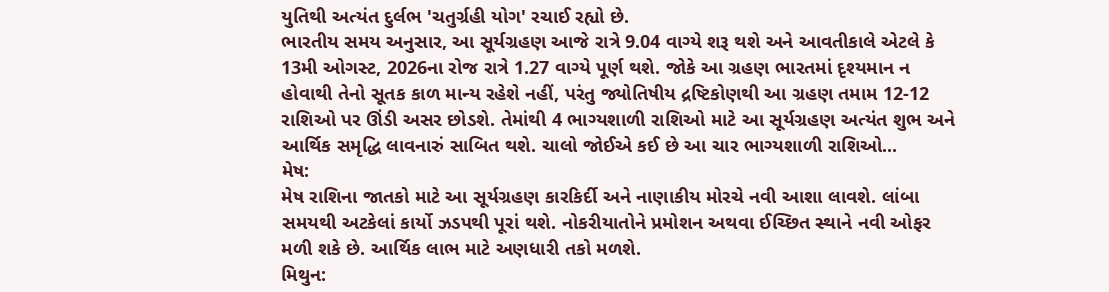યુતિથી અત્યંત દુર્લભ 'ચતુર્ગ્રહી યોગ' રચાઈ રહ્યો છે.
ભારતીય સમય અનુસાર, આ સૂર્યગ્રહણ આજે રાત્રે 9.04 વાગ્યે શરૂ થશે અને આવતીકાલે એટલે કે 13મી ઓગસ્ટ, 2026ના રોજ રાત્રે 1.27 વાગ્યે પૂર્ણ થશે. જોકે આ ગ્રહણ ભારતમાં દૃશ્યમાન ન હોવાથી તેનો સૂતક કાળ માન્ય રહેશે નહીં, પરંતુ જ્યોતિષીય દ્રષ્ટિકોણથી આ ગ્રહણ તમામ 12-12 રાશિઓ પર ઊંડી અસર છોડશે. તેમાંથી 4 ભાગ્યશાળી રાશિઓ માટે આ સૂર્યગ્રહણ અત્યંત શુભ અને આર્થિક સમૃદ્ધિ લાવનારું સાબિત થશે. ચાલો જોઈએ કઈ છે આ ચાર ભાગ્યશાળી રાશિઓ...
મેષ:
મેષ રાશિના જાતકો માટે આ સૂર્યગ્રહણ કારકિર્દી અને નાણાકીય મોરચે નવી આશા લાવશે. લાંબા સમયથી અટકેલાં કાર્યો ઝડપથી પૂરાં થશે. નોકરીયાતોને પ્રમોશન અથવા ઈચ્છિત સ્થાને નવી ઓફર મળી શકે છે. આર્થિક લાભ માટે અણધારી તકો મળશે.
મિથુન: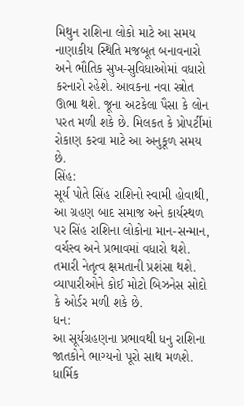મિથુન રાશિના લોકો માટે આ સમય નાણાકીય સ્થિતિ મજબૂત બનાવનારો અને ભૌતિક સુખ-સુવિધાઓમાં વધારો કરનારો રહેશે. આવકના નવા સ્ત્રોત ઊભા થશે. જૂના અટકેલા પૈસા કે લોન પરત મળી શકે છે. મિલકત કે પ્રોપર્ટીમાં રોકાણ કરવા માટે આ અનુકૂળ સમય છે.
સિંહ:
સૂર્ય પોતે સિંહ રાશિનો સ્વામી હોવાથી, આ ગ્રહણ બાદ સમાજ અને કાર્યસ્થળ પર સિંહ રાશિના લોકોના માન-સન્માન, વર્ચસ્વ અને પ્રભાવમાં વધારો થશે. તમારી નેતૃત્વ ક્ષમતાની પ્રશંસા થશે. વ્યાપારીઓને કોઈ મોટો બિઝનેસ સોદો કે ઓર્ડર મળી શકે છે.
ધન:
આ સૂર્યગ્રહણના પ્રભાવથી ધનુ રાશિના જાતકોને ભાગ્યનો પૂરો સાથ મળશે. ધાર્મિક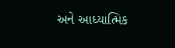અને આધ્યાત્મિક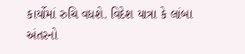કાર્યોમાં રુચિ વધશે. વિદેશ યાત્રા કે લાંબા અંતરનો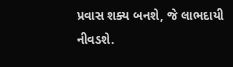પ્રવાસ શક્ય બનશે, જે લાભદાયી નીવડશે.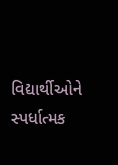વિદ્યાર્થીઓને સ્પર્ધાત્મક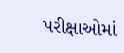પરીક્ષાઓમાં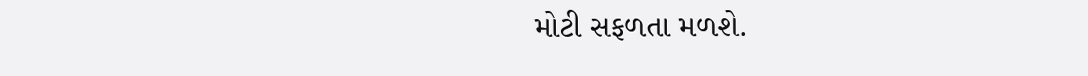મોટી સફળતા મળશે.